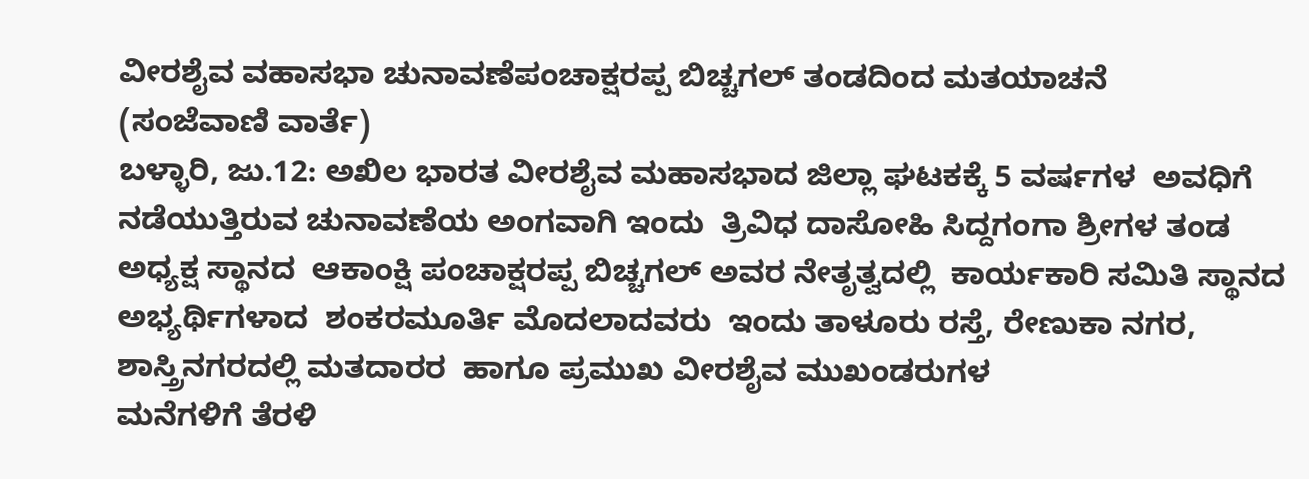ವೀರಶೈವ ವಹಾಸಭಾ ಚುನಾವಣೆಪಂಚಾಕ್ಷರಪ್ಪ ಬಿಚ್ಚಗಲ್ ತಂಡದಿಂದ ಮತಯಾಚನೆ
(ಸಂಜೆವಾಣಿ ವಾರ್ತೆ)
ಬಳ್ಳಾರಿ, ಜು.12: ಅಖಿಲ ಭಾರತ ವೀರಶೈವ ಮಹಾಸಭಾದ ಜಿಲ್ಲಾ ಘಟಕಕ್ಕೆ 5 ವರ್ಷಗಳ  ಅವಧಿಗೆ ನಡೆಯುತ್ತಿರುವ ಚುನಾವಣೆಯ ಅಂಗವಾಗಿ ಇಂದು  ತ್ರಿವಿಧ ದಾಸೋಹಿ ಸಿದ್ದಗಂಗಾ ಶ್ರೀಗಳ ತಂಡ ಅಧ್ಯಕ್ಷ ಸ್ಥಾನದ  ಆಕಾಂಕ್ಷಿ ಪಂಚಾಕ್ಷರಪ್ಪ ಬಿಚ್ಚಗಲ್ ಅವರ ನೇತೃತ್ವದಲ್ಲಿ  ಕಾರ್ಯಕಾರಿ ಸಮಿತಿ ಸ್ಥಾನದ ಅಭ್ಯರ್ಥಿಗಳಾದ  ಶಂಕರಮೂರ್ತಿ ಮೊದಲಾದವರು  ಇಂದು ತಾಳೂರು ರಸ್ತೆ, ರೇಣುಕಾ ನಗರ, ಶಾಸ್ತ್ರಿನಗರದಲ್ಲಿ ಮತದಾರರ  ಹಾಗೂ ಪ್ರಮುಖ ವೀರಶೈವ ಮುಖಂಡರುಗಳ
ಮನೆಗಳಿಗೆ ತೆರಳಿ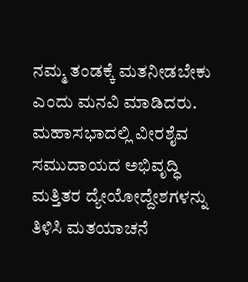ನಮ್ಮ ತಂಡಕ್ಕೆ ಮತನೀಡಬೇಕು ಎಂದು ಮನವಿ ಮಾಡಿದರು.
ಮಹಾಸಭಾದಲ್ಲಿ ವೀರಶೈವ ಸಮುದಾಯದ ಅಭಿವೃದ್ಧಿ ಮತ್ತಿತರ ದ್ಯೇಯೋದ್ದೇಶಗಳನ್ನು ತಿಳಿಸಿ ಮತಯಾಚನೆ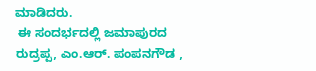ಮಾಡಿದರು.
 ಈ ಸಂದರ್ಭದಲ್ಲಿ ಜಮಾಪುರದ ರುದ್ರಪ್ಪ, ಎಂ.ಆರ್. ಪಂಪನಗೌಡ ,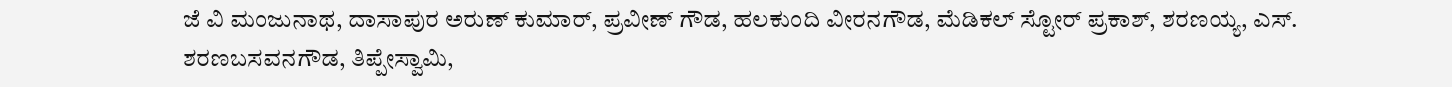ಜೆ ವಿ ಮಂಜುನಾಥ, ದಾಸಾಪುರ ಅರುಣ್ ಕುಮಾರ್, ಪ್ರವೀಣ್ ಗೌಡ, ಹಲಕುಂದಿ ವೀರನಗೌಡ, ಮೆಡಿಕಲ್ ಸ್ಟೋರ್ ಪ್ರಕಾಶ್, ಶರಣಯ್ಯ, ಎಸ್. ಶರಣಬಸವನಗೌಡ, ತಿಪ್ಪೇಸ್ವಾಮಿ,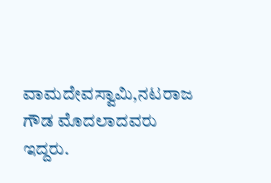ವಾಮದೇವಸ್ವಾಮಿ,ನಟರಾಜ ಗೌಡ ಮೊದಲಾದವರು ಇದ್ದರು.